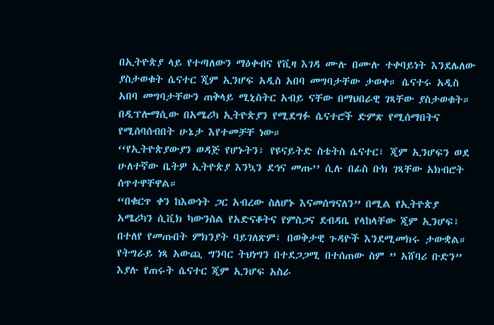በኢትዮጵያ ላይ የተጣለውን ማዕቀብና የቪዛ እገዳ ሙሉ በሙሉ ተቀባይነት እንደሌለው ያስታወቁት ሴናተር ጂም ኢንሆፍ አዲስ አበባ መግባታቸው ታወቀ። ሴናተሩ አዲስ አበባ መግባታቸውን ጠቅላይ ሚኒስትር አብይ ናቸው በማህበራዊ ገጻቸው ያስታወቁት። በዲፕሎማሲው በአሜሪካ ኢትዮጵያን የሚደግፉ ሴናተሮች ድምጽ የሚሰማበትና የሚሰባሰብበት ሁኔታ እየተመቻቸ ነው።
‘‘የኢትዮጵያውያን ወዳጅ የሆኑትን፣ የዩናይትድ ስቴትስ ሴናተር፣ ጂም ኢንሆፍን ወደ ሁለተኛው ቤትዎ ኢትዮጵያ እንኳን ደኅና መጡ’’ ሲሉ በፊስ ቡክ ገጻቸው አክብሮት ሰጥተዋቸዋል።
“በቁርጥ ቀን ከእውነት ጋር አብረው ስለሆኑ እናመሰግናለን” በሚል የኢትዮጵያ አሜሪካን ሲቪክ ካውንስል የአድናቆትና የምስጋና ደብዳቤ የላከላቸው ጂም ኢንሆፍ፣ በተለየ የመጡበት ምክንያት ባይገለጽም፣ በወቅታዊ ጉዳዮች እንደሚመክሩ ታውቋል።
የትግራይ ነጻ አውጪ ግንባር ትህነግን በተደጋጋሚ በተሰጠው ስም ” አሸባሪ ቡድን” እያሉ የጠሩት ሴናተር ጂም ኢንሆፍ አስራ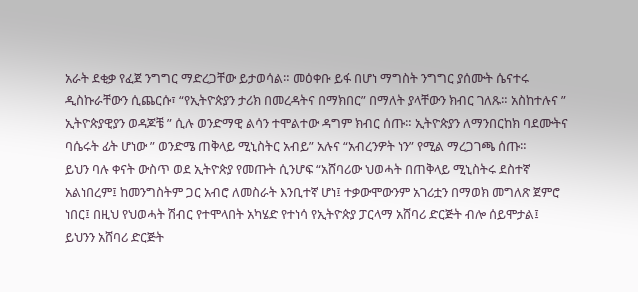አራት ደቂቃ የፈጀ ንግግር ማድረጋቸው ይታወሳል። መዕቀቡ ይፋ በሆነ ማግስት ንግግር ያሰሙት ሴናተሩ ዲስኩራቸውን ሲጨርሱ፣ “የኢትዮጵያን ታሪክ በመረዳትና በማክበር” በማለት ያላቸውን ክብር ገለጹ። አስከተሉና ” ኢትዮጵያዊያን ወዳጆቼ ” ሲሉ ወንድማዊ ልሳን ተሞልተው ዳግም ክብር ሰጡ። ኢትዮጵያን ለማንበርከክ ባደሙትና ባሴሩት ፊት ሆነው ” ወንድሜ ጠቅላይ ሚኒስትር አብይ” አሉና “አብረንዎት ነን” የሚል ማረጋገጫ ሰጡ።
ይህን ባሉ ቀናት ውስጥ ወደ ኢትዮጵያ የመጡት ሲንሆፍ “አሸባሪው ህወሓት በጠቅላይ ሚኒስትሩ ደስተኛ አልነበረም፤ ከመንግስትም ጋር አብሮ ለመስራት እንቢተኛ ሆነ፤ ተቃውሞውንም አገሪቷን በማወክ መግለጽ ጀምሮ ነበር፤ በዚህ የህወሓት ሽብር የተሞላበት አካሄድ የተነሳ የኢትዮጵያ ፓርላማ አሸባሪ ድርጅት ብሎ ሰይሞታል፤ ይህንን አሸባሪ ድርጅት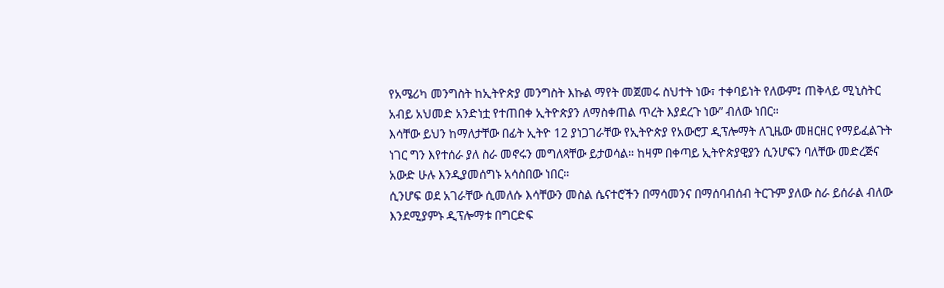የአሜሪካ መንግስት ከኢትዮጵያ መንግስት እኩል ማየት መጀመሩ ስህተት ነው፣ ተቀባይነት የለውም፤ ጠቅላይ ሚኒስትር አብይ አህመድ አንድነቷ የተጠበቀ ኢትዮጵያን ለማስቀጠል ጥረት እያደረጉ ነው” ብለው ነበር።
እሳቸው ይህን ከማለታቸው በፊት ኢትዮ 12 ያነጋገራቸው የኢትዮጵያ የአውሮፓ ዲፕሎማት ለጊዜው መዘርዘር የማይፈልጉት ነገር ግን እየተሰራ ያለ ስራ መኖሩን መግለጻቸው ይታወሳል። ከዛም በቀጣይ ኢትዮጵያዊያን ሲንሆፍን ባለቸው መድረጅና አውድ ሁሉ እንዲያመሰግኑ አሳስበው ነበር።
ሲንሆፍ ወደ አገራቸው ሲመለሱ እሳቸውን መስል ሴናተሮችን በማሳመንና በማሰባብሰብ ትርጉም ያለው ስራ ይሰራል ብለው እንደሚያምኑ ዲፕሎማቱ በግርድፍ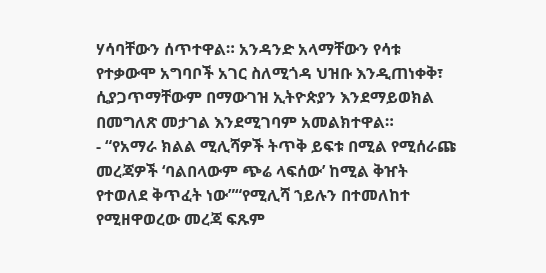ሃሳባቸውን ሰጥተዋል። አንዳንድ አላማቸውን የሳቱ የተቃውሞ አግባቦች አገር ስለሚጎዳ ህዝቡ እንዲጠነቀቅ፣ ሲያጋጥማቸውም በማውገዝ ኢትዮጵያን እንደማይወክል በመግለጽ መታገል እንደሚገባም አመልክተዋል።
- “የአማራ ክልል ሚሊሻዎች ትጥቅ ይፍቱ በሚል የሚሰራጩ መረጃዎች ‘ባልበላውም ጭሬ ላፍሰው’ ከሚል ቅዠት የተወለደ ቅጥፈት ነው”“የሚሊሻ ኀይሉን በተመለከተ የሚዘዋወረው መረጃ ፍጹም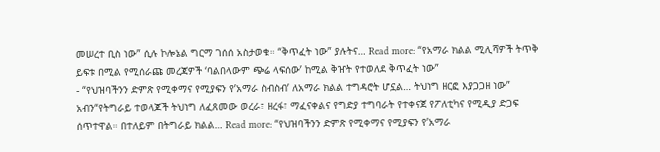መሠረተ ቢስ ነው” ሲሉ ኮሎኔል ግርማ ገሰሰ አስታወቁ። “ቅጥፈት ነው” ያሉትና… Read more: “የአማራ ክልል ሚሊሻዎች ትጥቅ ይፍቱ በሚል የሚሰራጩ መረጃዎች ‘ባልበላውም ጭሬ ላፍሰው’ ከሚል ቅዠት የተወለደ ቅጥፈት ነው”
- “የህዝባችንን ድምጽ የሚቀማና የሚያፍን የ’አማራ ስብስብ’ ለአማራ ክልል ተግዳሮት ሆኗል… ትህነግ ዘርፎ እያጋጋዘ ነው” አብን“የትግራይ ተወላጆች ትህነግ ለፈጸመው ወረራ፣ ዘረፋ፣ ማፈናቀልና የግድያ ተግባራት የተቀናጀ የፖለቲካና የሚዲያ ድጋፍ ሰጥተዋል። በተለይም በትግራይ ክልል… Read more: “የህዝባችንን ድምጽ የሚቀማና የሚያፍን የ’አማራ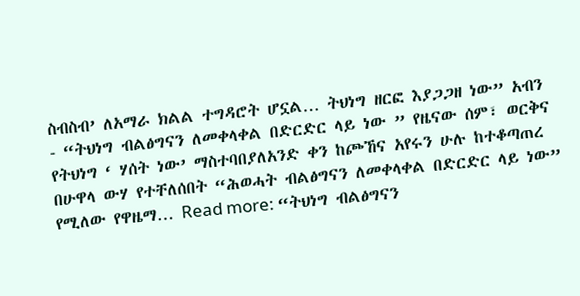ስብስብ’ ለአማራ ክልል ተግዳሮት ሆኗል… ትህነግ ዘርፎ እያጋጋዘ ነው” አብን
- “ትህነግ ብልፅግናን ለመቀላቀል በድርድር ላይ ነው ” የዜናው ሰም፣ ወርቅና የትህነግ ‘ ሃሰት ነው’ ማስተባበያለአንድ ቀን ከጮኸና አየሩን ሁሉ ከተቆጣጠረ በሁዋላ ውሃ የተቸለሰበት “ሕወሓት ብልፅግናን ለመቀላቀል በድርድር ላይ ነው” የሚለው የዋዜማ… Read more: “ትህነግ ብልፅግናን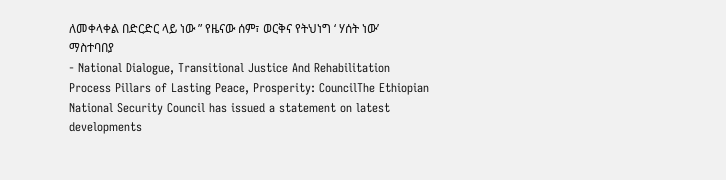ለመቀላቀል በድርድር ላይ ነው ” የዜናው ሰም፣ ወርቅና የትህነግ ‘ ሃሰት ነው’ ማስተባበያ
- National Dialogue, Transitional Justice And Rehabilitation Process Pillars of Lasting Peace, Prosperity: CouncilThe Ethiopian National Security Council has issued a statement on latest developments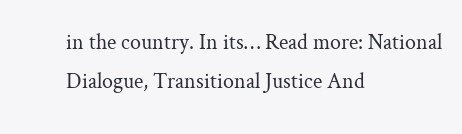in the country. In its… Read more: National Dialogue, Transitional Justice And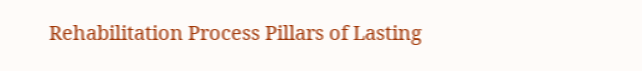Rehabilitation Process Pillars of Lasting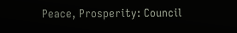Peace, Prosperity: Council